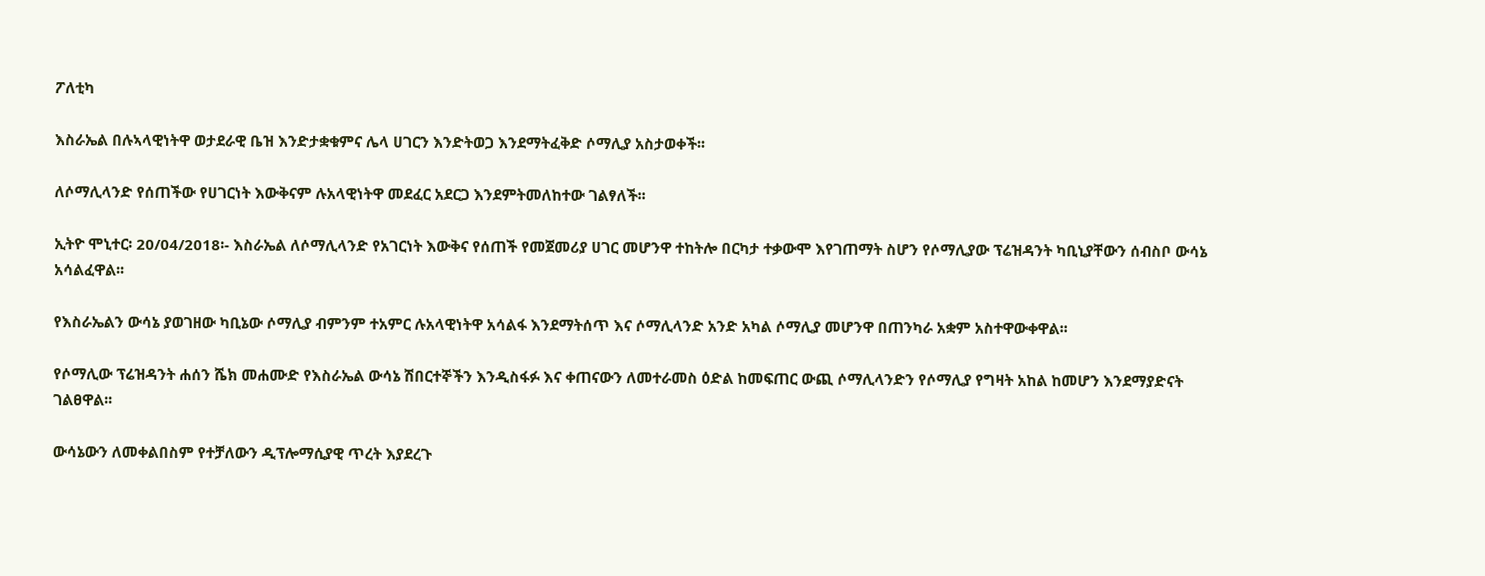ፖለቲካ

እስራኤል በሉኣላዊነትዋ ወታደራዊ ቤዝ እንድታቋቁምና ሌላ ሀገርን እንድትወጋ እንደማትፈቅድ ሶማሊያ አስታወቀች፡፡

ለሶማሊላንድ የሰጠችው የሀገርነት እውቅናም ሉአላዊነትዋ መደፈር አደርጋ እንደምትመለከተው ገልፃለች፡፡

ኢትዮ ሞኒተር፡ 20/04/2018፡- እስራኤል ለሶማሊላንድ የአገርነት እውቅና የሰጠች የመጀመሪያ ሀገር መሆንዋ ተከትሎ በርካታ ተቃውሞ እየገጠማት ስሆን የሶማሊያው ፕሬዝዳንት ካቢኒያቸውን ሰብስቦ ውሳኔ አሳልፈዋል፡፡

የእስራኤልን ውሳኔ ያወገዘው ካቢኔው ሶማሊያ ብምንም ተአምር ሉአላዊነትዋ አሳልፋ እንደማትሰጥ እና ሶማሊላንድ አንድ አካል ሶማሊያ መሆንዋ በጠንካራ አቋም አስተዋውቀዋል፡፡

የሶማሊው ፕሬዝዳንት ሐሰን ሼክ መሐሙድ የእስራኤል ውሳኔ ሽበርተኞችን እንዲስፋፉ እና ቀጠናውን ለመተራመስ ዕድል ከመፍጠር ውጪ ሶማሊላንድን የሶማሊያ የግዛት አከል ከመሆን እንደማያድናት ገልፀዋል፡፡

ውሳኔውን ለመቀልበስም የተቻለውን ዲፕሎማሲያዊ ጥረት እያደረጉ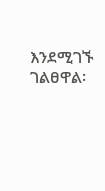እንደሚገኙ ገልፀዋል፡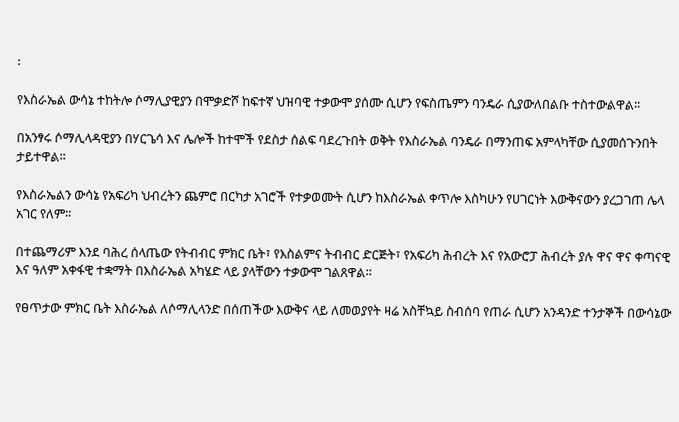፡

የእስራኤል ውሳኔ ተከትሎ ሶማሊያዊያን በሞቃድሾ ከፍተኛ ህዝባዊ ተቃውሞ ያሰሙ ሲሆን የፍስጤምን ባንዴራ ሲያውለበልቡ ተስተውልዋል፡፡

በአንፃሩ ሶማሊላዳዊያን በሃርጌሳ እና ሌሎች ከተሞች የደስታ ሰልፍ ባደረጉበት ወቅት የእስራኤል ባንዴራ በማንጠፍ አምላካቸው ሲያመሰጉንበት ታይተዋል፡፡

የእስራኤልን ውሳኔ የአፍሪካ ህብረትን ጨምሮ በርካታ አገሮች የተቃወሙት ሲሆን ከእስራኤል ቀጥሎ እስካሁን የሀገርነት እውቅናውን ያረጋገጠ ሌላ አገር የለም፡፡

በተጨማሪም እንደ ባሕረ ሰላጤው የትብብር ምክር ቤት፣ የእስልምና ትብብር ድርጅት፣ የአፍሪካ ሕብረት እና የአውሮፓ ሕብረት ያሉ ዋና ዋና ቀጣናዊ እና ዓለም አቀፋዊ ተቋማት በእስራኤል አካሄድ ላይ ያላቸውን ተቃውሞ ገልጸዋል።

የፀጥታው ምክር ቤት እስራኤል ለሶማሊላንድ በሰጠችው እውቅና ላይ ለመወያየት ዛሬ አስቸኳይ ስብሰባ የጠራ ሲሆን አንዳንድ ተንታኞች በውሳኔው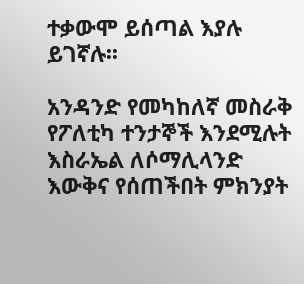ተቃውሞ ይሰጣል እያሉ ይገኛሉ፡፡

አንዳንድ የመካከለኛ መስራቅ የፖለቲካ ተንታኞች እንደሚሉት እስራኤል ለሶማሊላንድ እውቅና የሰጠችበት ምክንያት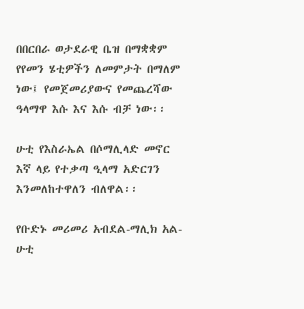በበርበራ ወታደራዊ ቤዝ በማቋቋም የየመን ሄቲዎችን ለመምታት በማለም ነው፤ የመጀመሪያውና የመጨረሻው ዓላማዋ እሱ እና እሱ ብቻ ነው፡፡

ሁቲ የእስራኤል በሶማሊላድ መኖር እኛ ላይ የተቃጣ ዒላማ አድርገን እንመለከተዋለን ብለዋል፡፡

የቡድኑ መሪመሪ አብደል-ማሊክ አል-ሁቲ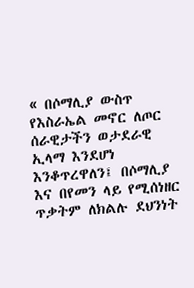« በሶማሊያ ውስጥ የእስራኤል መኖር ለጦር ሰራዊታችን ወታደራዊ ኢላማ እንደሆነ እንቆጥረዋለን፤ በሶማሊያ እና በየመን ላይ የሚሰነዘር ጥቃትም ለክልሉ ደህንነት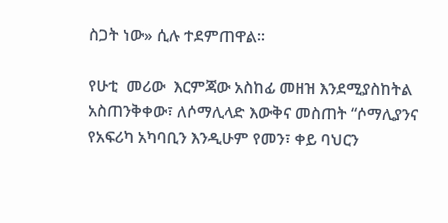ስጋት ነው» ሲሉ ተደምጠዋል፡፡

የሁቲ  መሪው  እርምጃው አስከፊ መዘዝ እንደሚያስከትል አስጠንቅቀው፣ ለሶማሊላድ እውቅና መስጠት “ሶማሊያንና የአፍሪካ አካባቢን እንዲሁም የመን፣ ቀይ ባህርን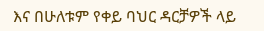እና በሁለቱም የቀይ ባህር ዳርቻዎች ላይ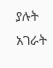ያሉት አገራት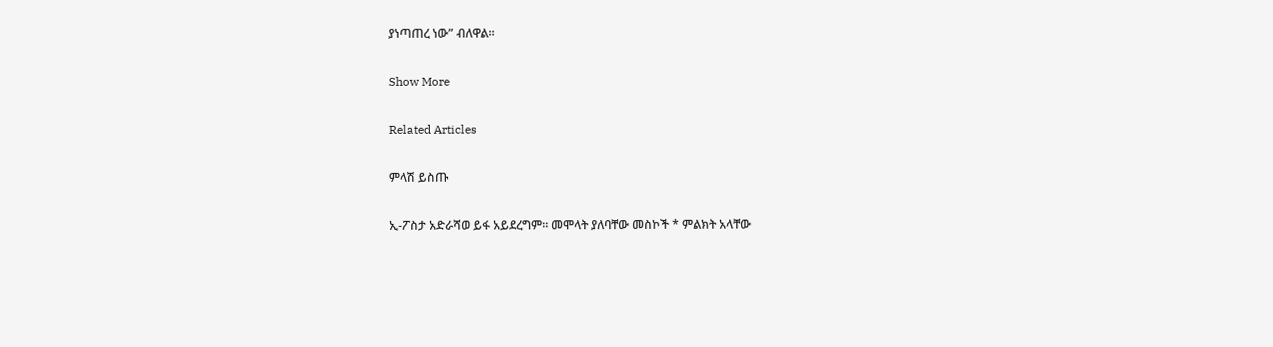ያነጣጠረ ነው” ብለዋል።

Show More

Related Articles

ምላሽ ይስጡ

ኢ-ፖስታ አድራሻወ ይፋ አይደረግም። መሞላት ያለባቸው መስኮች * ምልክት አላቸው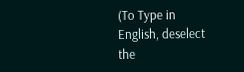(To Type in English, deselect the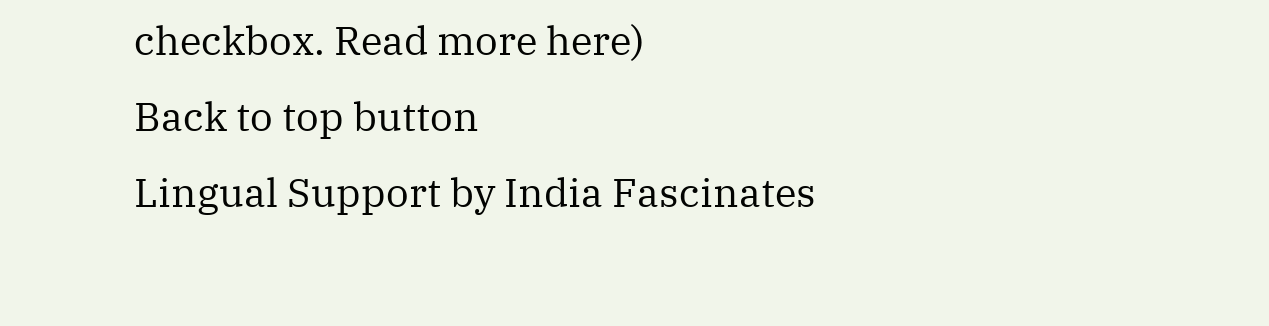checkbox. Read more here)
Back to top button
Lingual Support by India Fascinates